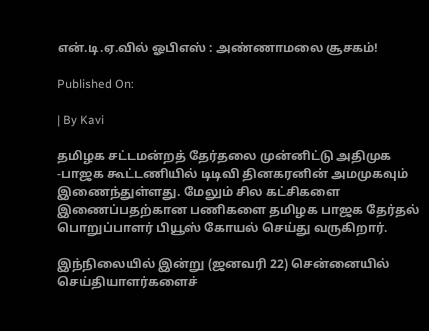என்.டி.ஏ.வில் ஓபிஎஸ் : அண்ணாமலை சூசகம்!

Published On:

| By Kavi

தமிழக சட்டமன்றத் தேர்தலை முன்னிட்டு அதிமுக -பாஜக கூட்டணியில் டிடிவி தினகரனின் அமமுகவும் இணைந்துள்ளது. மேலும் சில கட்சிகளை இணைப்பதற்கான பணிகளை தமிழக பாஜக தேர்தல் பொறுப்பாளர் பியூஸ் கோயல் செய்து வருகிறார்.

இந்நிலையில் இன்று (ஜனவரி 22) சென்னையில் செய்தியாளர்களைச்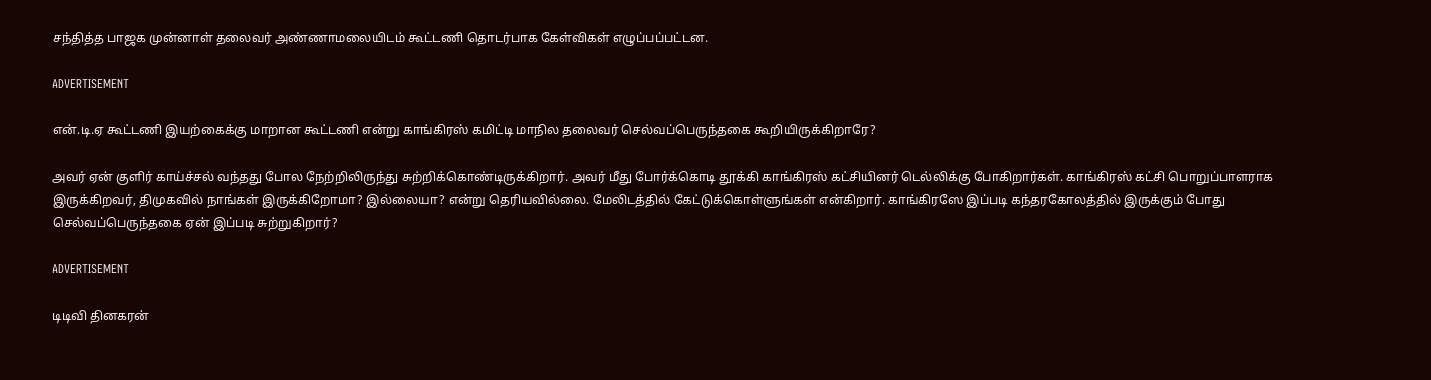சந்தித்த பாஜக முன்னாள் தலைவர் அண்ணாமலையிடம் கூட்டணி தொடர்பாக கேள்விகள் எழுப்பப்பட்டன.

ADVERTISEMENT

என்.டி.ஏ கூட்டணி இயற்கைக்கு மாறான கூட்டணி என்று காங்கிரஸ் கமிட்டி மாநில தலைவர் செல்வப்பெருந்தகை கூறியிருக்கிறாரே?

அவர் ஏன் குளிர் காய்ச்சல் வந்தது போல நேற்றிலிருந்து சுற்றிக்கொண்டிருக்கிறார். அவர் மீது போர்க்கொடி தூக்கி காங்கிரஸ் கட்சியினர் டெல்லிக்கு போகிறார்கள். காங்கிரஸ் கட்சி பொறுப்பாளராக இருக்கிறவர், திமுகவில் நாங்கள் இருக்கிறோமா? இல்லையா? என்று தெரியவில்லை. மேலிடத்தில் கேட்டுக்கொள்ளுங்கள் என்கிறார். காங்கிரஸே இப்படி கந்தரகோலத்தில் இருக்கும் போது செல்வப்பெருந்தகை ஏன் இப்படி சுற்றுகிறார்?

ADVERTISEMENT

டிடிவி தினகரன்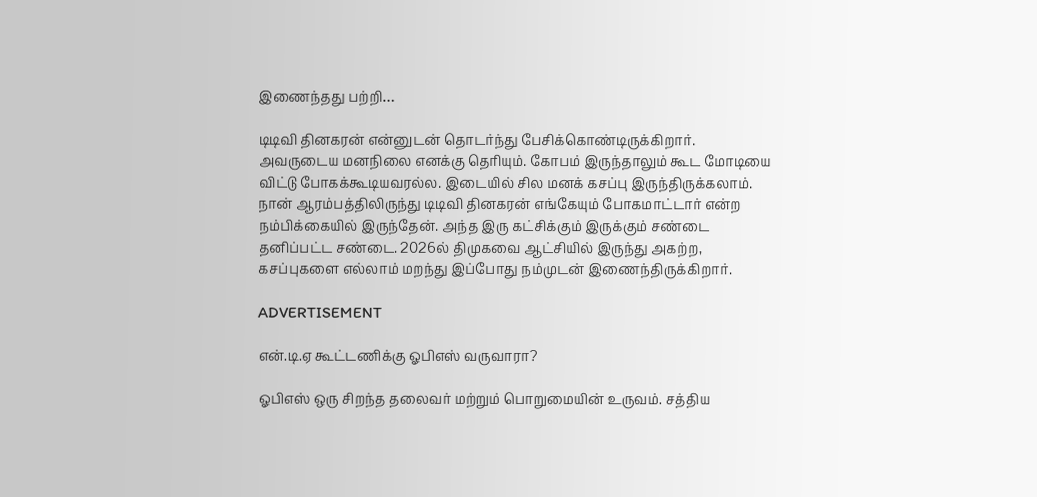இணைந்தது பற்றி…

டிடிவி தினகரன் என்னுடன் தொடர்ந்து பேசிக்கொண்டிருக்கிறார். அவருடைய மனநிலை எனக்கு தெரியும். கோபம் இருந்தாலும் கூட மோடியை விட்டு போகக்கூடியவரல்ல. இடையில் சில மனக் கசப்பு இருந்திருக்கலாம். நான் ஆரம்பத்திலிருந்து டிடிவி தினகரன் எங்கேயும் போகமாட்டார் என்ற நம்பிக்கையில் இருந்தேன். அந்த இரு கட்சிக்கும் இருக்கும் சண்டை தனிப்பட்ட சண்டை. 2026ல் திமுகவை ஆட்சியில் இருந்து அகற்ற, கசப்புகளை எல்லாம் மறந்து இப்போது நம்முடன் இணைந்திருக்கிறார்.

ADVERTISEMENT

என்.டி.ஏ கூட்டணிக்கு ஓபிஎஸ் வருவாரா?

ஓபிஎஸ் ஒரு சிறந்த தலைவர் மற்றும் பொறுமையின் உருவம். சத்திய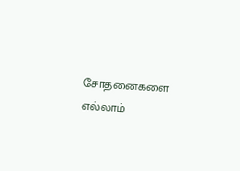சோதனைகளை எல்லாம்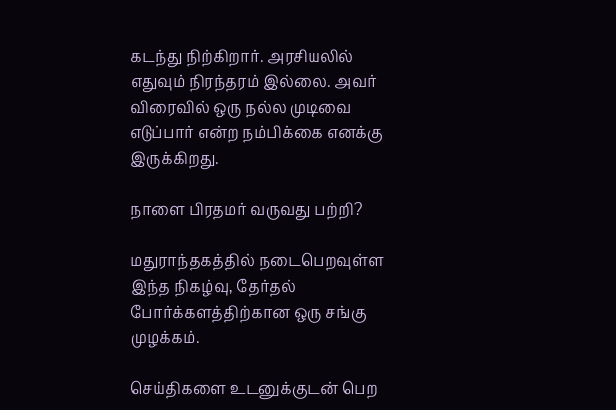கடந்து நிற்கிறார். அரசியலில் எதுவும் நிரந்தரம் இல்லை. அவர் விரைவில் ஒரு நல்ல முடிவை எடுப்பார் என்ற நம்பிக்கை எனக்கு இருக்கிறது.

நாளை பிரதமர் வருவது பற்றி?

மதுராந்தகத்தில் நடைபெறவுள்ள இந்த நிகழ்வு, தேர்தல் போர்க்களத்திற்கான ஒரு சங்கு முழக்கம்.

செய்திகளை உடனுக்குடன் பெற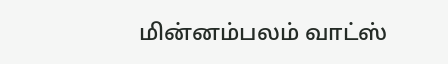மின்னம்பலம் வாட்ஸ்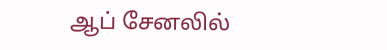ஆப் சேனலில்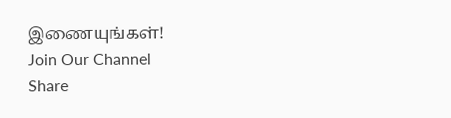இணையுங்கள்!
Join Our Channel
Share